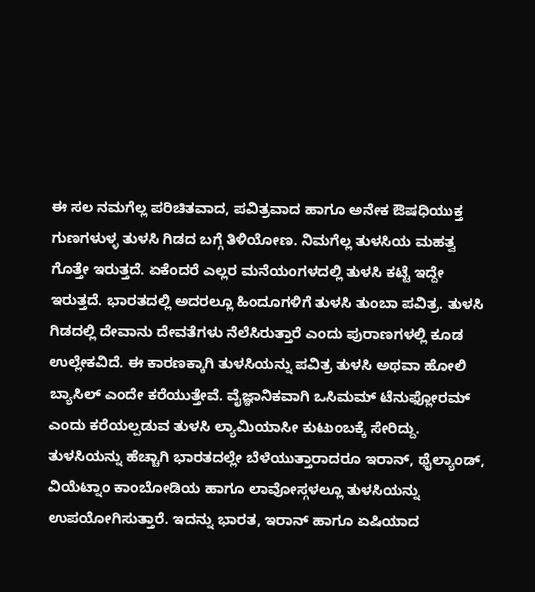ಈ ಸಲ ನಮಗೆಲ್ಲ ಪರಿಚಿತವಾದ, ಪವಿತ್ರವಾದ ಹಾಗೂ ಅನೇಕ ಔಷಧಿಯುಕ್ತ ಗುಣಗಳುಳ್ಳ ತುಳಸಿ ಗಿಡದ ಬಗ್ಗೆ ತಿಳಿಯೋಣ. ನಿಮಗೆಲ್ಲ ತುಳಸಿಯ ಮಹತ್ವ ಗೊತ್ತೇ ಇರುತ್ತದೆ. ಏಕೆಂದರೆ ಎಲ್ಲರ ಮನೆಯಂಗಳದಲ್ಲಿ ತುಳಸಿ ಕಟ್ಟೆ ಇದ್ದೇ ಇರುತ್ತದೆ. ಭಾರತದಲ್ಲಿ ಅದರಲ್ಲೂ ಹಿಂದೂಗಳಿಗೆ ತುಳಸಿ ತುಂಬಾ ಪವಿತ್ರ. ತುಳಸಿ ಗಿಡದಲ್ಲಿ ದೇವಾನು ದೇವತೆಗಳು ನೆಲೆಸಿರುತ್ತಾರೆ ಎಂದು ಪುರಾಣಗಳಲ್ಲಿ ಕೂಡ ಉಲ್ಲೇಕವಿದೆ. ಈ ಕಾರಣಕ್ಕಾಗಿ ತುಳಸಿಯನ್ನು ಪವಿತ್ರ ತುಳಸಿ ಅಥವಾ ಹೋಲಿ ಬ್ಯಾಸಿಲ್ ಎಂದೇ ಕರೆಯುತ್ತೇವೆ. ವೈಜ್ಞಾನಿಕವಾಗಿ ಒಸಿಮಮ್ ಟೆನುಫ್ಲೋರಮ್ ಎಂದು ಕರೆಯಲ್ಪಡುವ ತುಳಸಿ ಲ್ಯಾಮಿಯಾಸೀ ಕುಟುಂಬಕ್ಕೆ ಸೇರಿದ್ದು. ತುಳಸಿಯನ್ನು ಹೆಚ್ಚಾಗಿ ಭಾರತದಲ್ಲೇ ಬೆಳೆಯುತ್ತಾರಾದರೂ ಇರಾನ್, ಥೈಲ್ಯಾಂಡ್, ವಿಯೆಟ್ನಾಂ ಕಾಂಬೋಡಿಯ ಹಾಗೂ ಲಾವೋಸ್ಗಳಲ್ಲೂ ತುಳಸಿಯನ್ನು ಉಪಯೋಗಿಸುತ್ತಾರೆ. ಇದನ್ನು ಭಾರತ, ಇರಾನ್ ಹಾಗೂ ಏಷಿಯಾದ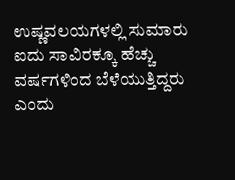ಉಷ್ಣವಲಯಗಳಲ್ಲಿ ಸುಮಾರು ಐದು ಸಾವಿರಕ್ಕೂ ಹೆಚ್ಚು ವರ್ಷಗಳಿಂದ ಬೆಳೆಯುತ್ತಿದ್ದರು ಎಂದು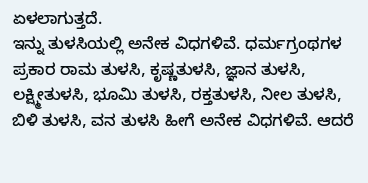ಏಳಲಾಗುತ್ತದೆ.
ಇನ್ನು ತುಳಸಿಯಲ್ಲಿ ಅನೇಕ ವಿಧಗಳಿವೆ. ಧರ್ಮಗ್ರಂಥಗಳ ಪ್ರಕಾರ ರಾಮ ತುಳಸಿ, ಕೃಷ್ಣತುಳಸಿ, ಜ್ಞಾನ ತುಳಸಿ, ಲಕ್ಷ್ಮೀತುಳಸಿ, ಭೂಮಿ ತುಳಸಿ, ರಕ್ತತುಳಸಿ, ನೀಲ ತುಳಸಿ, ಬಿಳಿ ತುಳಸಿ, ವನ ತುಳಸಿ ಹೀಗೆ ಅನೇಕ ವಿಧಗಳಿವೆ. ಆದರೆ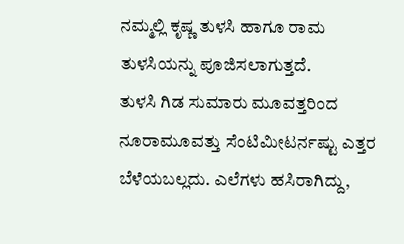ನಮ್ಮಲ್ಲಿ ಕೃಷ್ಣ ತುಳಸಿ ಹಾಗೂ ರಾಮ ತುಳಸಿಯನ್ನು ಪೂಜಿಸಲಾಗುತ್ತದೆ.
ತುಳಸಿ ಗಿಡ ಸುಮಾರು ಮೂವತ್ತರಿಂದ ನೂರಾಮೂವತ್ತು ಸೆಂಟಿಮೀಟರ್ನಷ್ಟು ಎತ್ತರ ಬೆಳೆಯಬಲ್ಲದು. ಎಲೆಗಳು ಹಸಿರಾಗಿದ್ದು,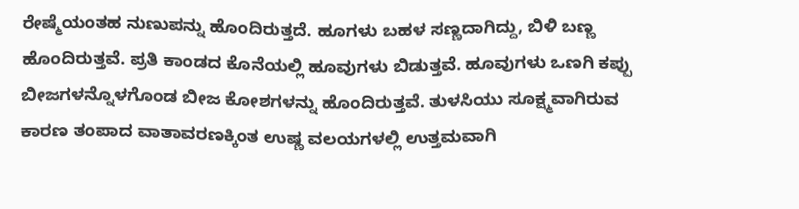ರೇಷ್ಮೆಯಂತಹ ನುಣುಪನ್ನು ಹೊಂದಿರುತ್ತದೆ. ಹೂಗಳು ಬಹಳ ಸಣ್ಣದಾಗಿದ್ದು, ಬಿಳಿ ಬಣ್ಣ ಹೊಂದಿರುತ್ತವೆ. ಪ್ರತಿ ಕಾಂಡದ ಕೊನೆಯಲ್ಲಿ ಹೂವುಗಳು ಬಿಡುತ್ತವೆ. ಹೂವುಗಳು ಒಣಗಿ ಕಪ್ಪು ಬೀಜಗಳನ್ನೊಳಗೊಂಡ ಬೀಜ ಕೋಶಗಳನ್ನು ಹೊಂದಿರುತ್ತವೆ. ತುಳಸಿಯು ಸೂಕ್ಷ್ಮವಾಗಿರುವ ಕಾರಣ ತಂಪಾದ ವಾತಾವರಣಕ್ಕಿಂತ ಉಷ್ಣ ವಲಯಗಳಲ್ಲಿ ಉತ್ತಮವಾಗಿ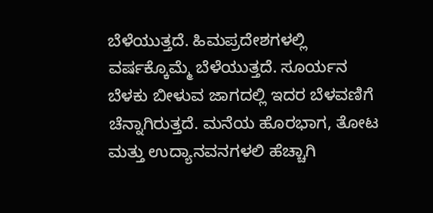ಬೆಳೆಯುತ್ತದೆ. ಹಿಮಪ್ರದೇಶಗಳಲ್ಲಿ ವರ್ಷಕ್ಕೊಮ್ಮೆ ಬೆಳೆಯುತ್ತದೆ. ಸೂರ್ಯನ ಬೆಳಕು ಬೀಳುವ ಜಾಗದಲ್ಲಿ ಇದರ ಬೆಳವಣಿಗೆ ಚೆನ್ನಾಗಿರುತ್ತದೆ. ಮನೆಯ ಹೊರಭಾಗ, ತೋಟ ಮತ್ತು ಉದ್ಯಾನವನಗಳಲಿ ಹೆಚ್ಚಾಗಿ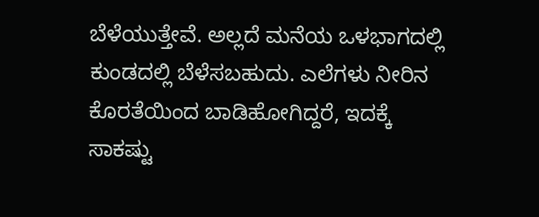ಬೆಳೆಯುತ್ತೇವೆ. ಅಲ್ಲದೆ ಮನೆಯ ಒಳಭಾಗದಲ್ಲಿ ಕುಂಡದಲ್ಲಿ ಬೆಳೆಸಬಹುದು. ಎಲೆಗಳು ನೀರಿನ ಕೊರತೆಯಿಂದ ಬಾಡಿಹೋಗಿದ್ದರೆ, ಇದಕ್ಕೆ ಸಾಕಷ್ಟು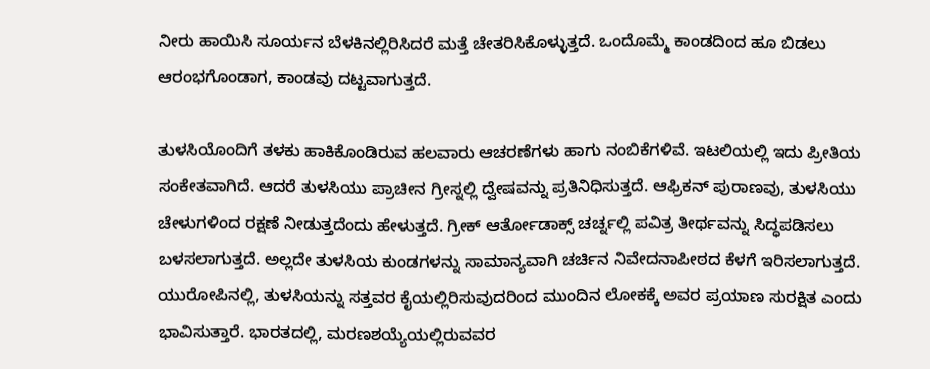ನೀರು ಹಾಯಿಸಿ ಸೂರ್ಯನ ಬೆಳಕಿನಲ್ಲಿರಿಸಿದರೆ ಮತ್ತೆ ಚೇತರಿಸಿಕೊಳ್ಳುತ್ತದೆ. ಒಂದೊಮ್ಮೆ ಕಾಂಡದಿಂದ ಹೂ ಬಿಡಲು ಆರಂಭಗೊಂಡಾಗ, ಕಾಂಡವು ದಟ್ಟವಾಗುತ್ತದೆ.

ತುಳಸಿಯೊಂದಿಗೆ ತಳಕು ಹಾಕಿಕೊಂಡಿರುವ ಹಲವಾರು ಆಚರಣೆಗಳು ಹಾಗು ನಂಬಿಕೆಗಳಿವೆ. ಇಟಲಿಯಲ್ಲಿ ಇದು ಪ್ರೀತಿಯ ಸಂಕೇತವಾಗಿದೆ. ಆದರೆ ತುಳಸಿಯು ಪ್ರಾಚೀನ ಗ್ರೀಸ್ನಲ್ಲಿ ದ್ವೇಷವನ್ನು ಪ್ರತಿನಿಧಿಸುತ್ತದೆ. ಆಫ್ರಿಕನ್ ಪುರಾಣವು, ತುಳಸಿಯು ಚೇಳುಗಳಿಂದ ರಕ್ಷಣೆ ನೀಡುತ್ತದೆಂದು ಹೇಳುತ್ತದೆ. ಗ್ರೀಕ್ ಆರ್ತೋಡಾಕ್ಸ್ ಚರ್ಚ್ನಲ್ಲಿ ಪವಿತ್ರ ತೀರ್ಥವನ್ನು ಸಿದ್ಧಪಡಿಸಲು ಬಳಸಲಾಗುತ್ತದೆ. ಅಲ್ಲದೇ ತುಳಸಿಯ ಕುಂಡಗಳನ್ನು ಸಾಮಾನ್ಯವಾಗಿ ಚರ್ಚಿನ ನಿವೇದನಾಪೀಠದ ಕೆಳಗೆ ಇರಿಸಲಾಗುತ್ತದೆ. ಯುರೋಪಿನಲ್ಲಿ, ತುಳಸಿಯನ್ನು ಸತ್ತವರ ಕೈಯಲ್ಲಿರಿಸುವುದರಿಂದ ಮುಂದಿನ ಲೋಕಕ್ಕೆ ಅವರ ಪ್ರಯಾಣ ಸುರಕ್ಷಿತ ಎಂದು ಭಾವಿಸುತ್ತಾರೆ. ಭಾರತದಲ್ಲಿ, ಮರಣಶಯ್ಯೆಯಲ್ಲಿರುವವರ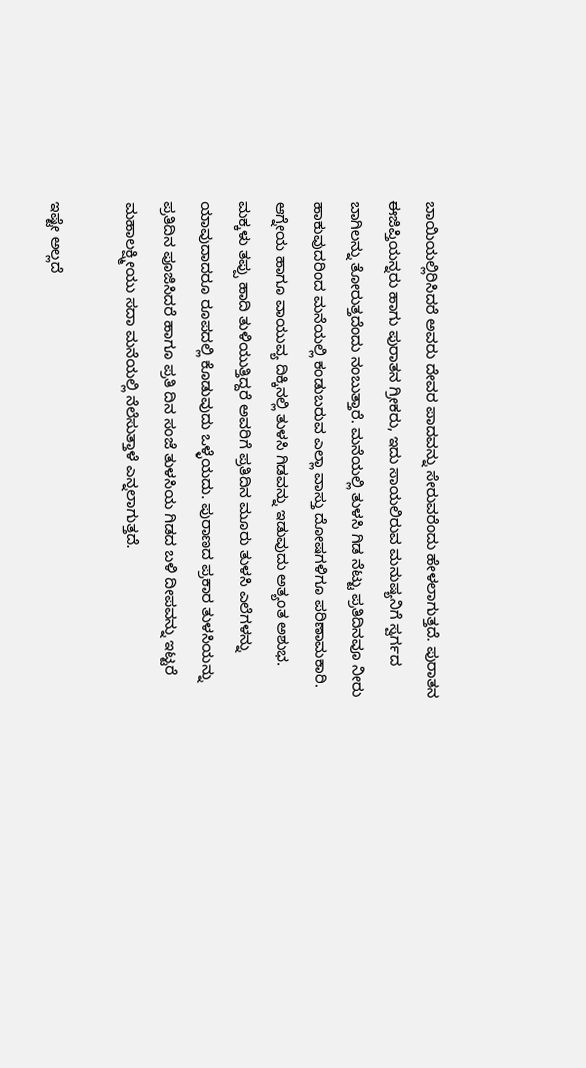ಬಾಯಿಯಲ್ಲಿರಿಸಿದರೆ ಅವರು ದೇವರ ಪಾದವನ್ನು ಸೇರುವರೆಂದು ಹೇಳಲಾಗುತ್ತದೆ. ಪುರಾತನ ಈಜಿಪ್ತಿಯನ್ನರು ಹಾಗು ಪುರಾತನ ಗ್ರೀಕರು, ಇದು ಸಾಯಲಿರುವ ಮನುಷ್ಯನಿಗೆ ಸ್ವರ್ಗದ ಬಾಗಿಲನ್ನು ತೋರುತ್ತದೆಂದು ನಂಬುತ್ತಾರೆ. ಮನೆಯಲ್ಲಿ ತುಳಸಿ ಗಿಡ ನೆಟ್ಟು ಪ್ರತಿದಿನವೂ ನೀರು ಹಾಕುವುದರಿಂದ ಮನೆಯಲ್ಲಿ ಕಂಡುಬರುವ ಎಲ್ಲಾ ವಾಸ್ತು ದೋಷಗಳಿಗೂ ಪರಿಣಾಮಕಾರಿ. ಆಗ್ನೇಯ ಹಾಗೂ ವಾಯುವ್ಯ ದಿಕ್ಕಿನಲ್ಲಿ ತುಳಸಿ ಗಿಡವನ್ನು ಇಡುವುದು ಅತ್ಯಂತ ಅಶುಭ. ಮಕ್ಕಳು ತಪ್ಪು ಹಾದಿ ತುಳಿಯುತ್ತಿದ್ದರೆ ಅವರಿಗೆ ಪ್ರತಿದಿನ ಮೂರು ತುಳಸಿ ಎಲೆಗಳನ್ನು ಯಾವುದಾದರೂ ರೂಪದಲ್ಲಿ ಕೊಡುವುದು ಒಳ್ಳೆಯದು. ಪುರಾಣದ ಪ್ರಕಾರ ತುಳಸಿಯನ್ನು ಪ್ರತಿದಿನ ಪೂಜಿಸಿದರೆ ಹಾಗೂ ಪ್ರತಿ ದಿನ ಸಂಜೆ ತುಳಸಿಯ ಗಿಡದ ಬಳಿ ದೀಪವನ್ನು ಇಟ್ಟರೆ ಮಹಾಲಕ್ಷ್ಮೀಯು ಸದಾ ಮನೆಯಲ್ಲಿ ನೆಲೆಸುತ್ತಾಳೆ ಎನ್ನಲಾಗುತ್ತದೆ.

ಇಷ್ಟೇ ಅಲ್ಲದೆ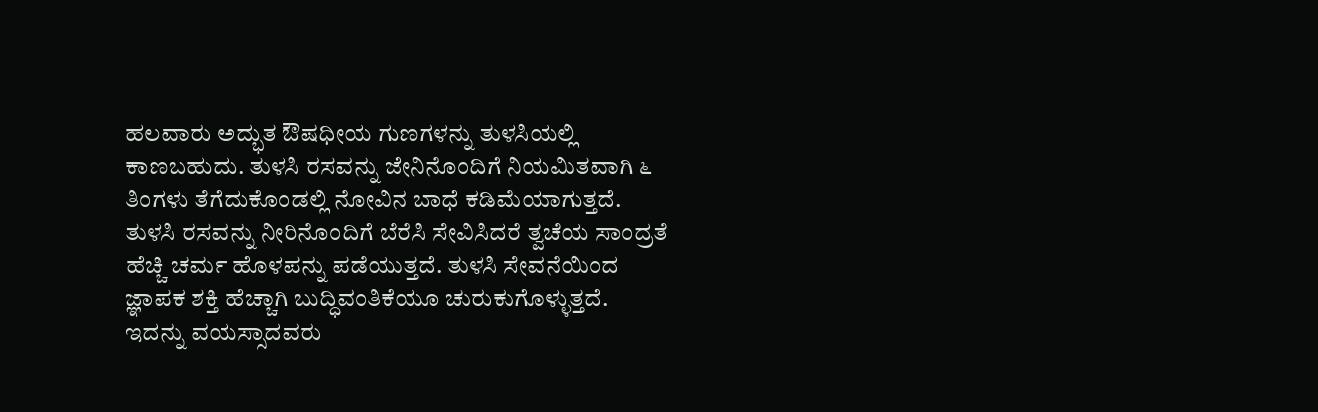ಹಲವಾರು ಅದ್ಭುತ ಔಷಧೀಯ ಗುಣಗಳನ್ನು ತುಳಸಿಯಲ್ಲಿ ಕಾಣಬಹುದು. ತುಳಸಿ ರಸವನ್ನು ಜೇನಿನೊಂದಿಗೆ ನಿಯಮಿತವಾಗಿ ೬ ತಿಂಗಳು ತೆಗೆದುಕೊಂಡಲ್ಲಿ ನೋವಿನ ಬಾಧೆ ಕಡಿಮೆಯಾಗುತ್ತದೆ. ತುಳಸಿ ರಸವನ್ನು ನೀರಿನೊಂದಿಗೆ ಬೆರೆಸಿ ಸೇವಿಸಿದರೆ ತ್ವಚೆಯ ಸಾಂದ್ರತೆ ಹೆಚ್ಚಿ ಚರ್ಮ ಹೊಳಪನ್ನು ಪಡೆಯುತ್ತದೆ. ತುಳಸಿ ಸೇವನೆಯಿಂದ ಜ್ಞಾಪಕ ಶಕ್ತಿ ಹೆಚ್ಚಾಗಿ ಬುದ್ಧಿವಂತಿಕೆಯೂ ಚುರುಕುಗೊಳ್ಳುತ್ತದೆ. ಇದನ್ನು ವಯಸ್ಸಾದವರು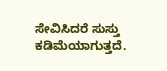ಸೇವಿಸಿದರೆ ಸುಸ್ತು ಕಡಿಮೆಯಾಗುತ್ತದೆ.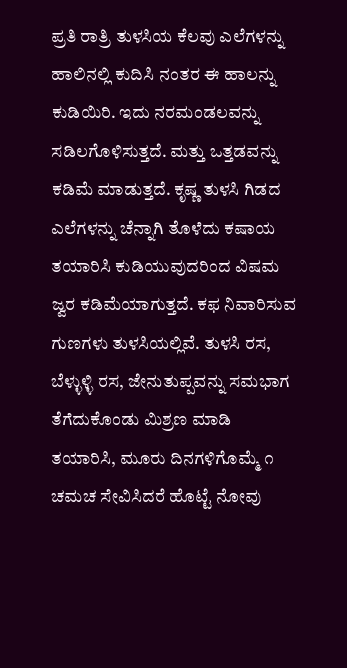ಪ್ರತಿ ರಾತ್ರಿ ತುಳಸಿಯ ಕೆಲವು ಎಲೆಗಳನ್ನು ಹಾಲಿನಲ್ಲಿ ಕುದಿಸಿ ನಂತರ ಈ ಹಾಲನ್ನು ಕುಡಿಯಿರಿ. ಇದು ನರಮಂಡಲವನ್ನು ಸಡಿಲಗೊಳಿಸುತ್ತದೆ. ಮತ್ತು ಒತ್ತಡವನ್ನು ಕಡಿಮೆ ಮಾಡುತ್ತದೆ. ಕೃಷ್ಣ ತುಳಸಿ ಗಿಡದ ಎಲೆಗಳನ್ನು ಚೆನ್ನಾಗಿ ತೊಳೆದು ಕಷಾಯ ತಯಾರಿಸಿ ಕುಡಿಯುವುದರಿಂದ ವಿಷಮ ಜ್ವರ ಕಡಿಮೆಯಾಗುತ್ತದೆ. ಕಫ ನಿವಾರಿಸುವ ಗುಣಗಳು ತುಳಸಿಯಲ್ಲಿವೆ. ತುಳಸಿ ರಸ, ಬೆಳ್ಳುಳ್ಳಿ ರಸ, ಜೇನುತುಪ್ಪವನ್ನು ಸಮಭಾಗ ತೆಗೆದುಕೊಂಡು ಮಿಶ್ರಣ ಮಾಡಿ ತಯಾರಿಸಿ, ಮೂರು ದಿನಗಳಿಗೊಮ್ಮೆ ೧ ಚಮಚ ಸೇವಿಸಿದರೆ ಹೊಟ್ಟೆ ನೋವು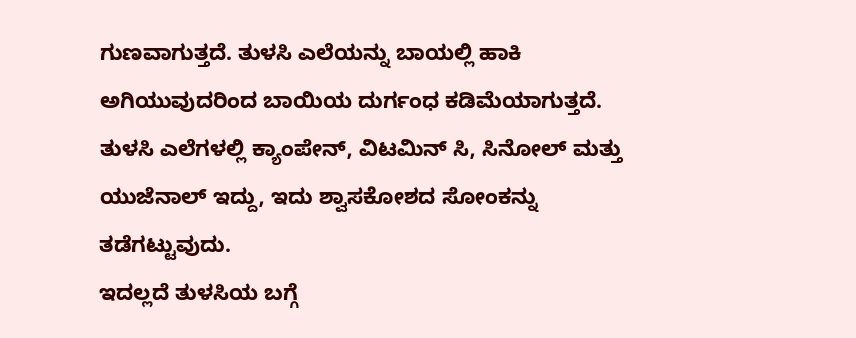ಗುಣವಾಗುತ್ತದೆ. ತುಳಸಿ ಎಲೆಯನ್ನು ಬಾಯಲ್ಲಿ ಹಾಕಿ ಅಗಿಯುವುದರಿಂದ ಬಾಯಿಯ ದುರ್ಗಂಧ ಕಡಿಮೆಯಾಗುತ್ತದೆ. ತುಳಸಿ ಎಲೆಗಳಲ್ಲಿ ಕ್ಯಾಂಪೇನ್, ವಿಟಮಿನ್ ಸಿ, ಸಿನೋಲ್ ಮತ್ತು ಯುಜೆನಾಲ್ ಇದ್ದು, ಇದು ಶ್ವಾಸಕೋಶದ ಸೋಂಕನ್ನು ತಡೆಗಟ್ಟುವುದು.
ಇದಲ್ಲದೆ ತುಳಸಿಯ ಬಗ್ಗೆ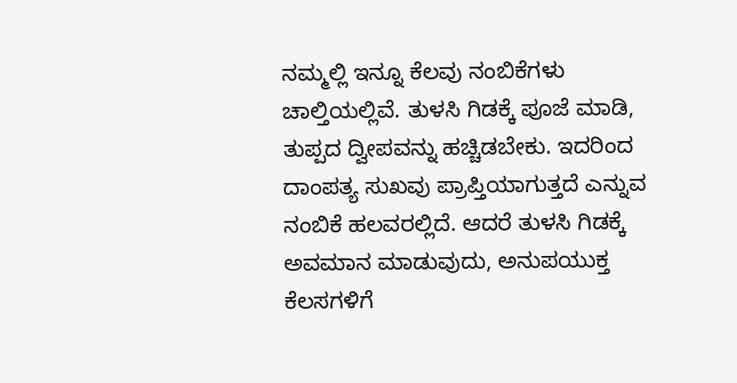ನಮ್ಮಲ್ಲಿ ಇನ್ನೂ ಕೆಲವು ನಂಬಿಕೆಗಳು ಚಾಲ್ತಿಯಲ್ಲಿವೆ. ತುಳಸಿ ಗಿಡಕ್ಕೆ ಪೂಜೆ ಮಾಡಿ, ತುಪ್ಪದ ದ್ವೀಪವನ್ನು ಹಚ್ಚಿಡಬೇಕು. ಇದರಿಂದ ದಾಂಪತ್ಯ ಸುಖವು ಪ್ರಾಪ್ತಿಯಾಗುತ್ತದೆ ಎನ್ನುವ ನಂಬಿಕೆ ಹಲವರಲ್ಲಿದೆ. ಆದರೆ ತುಳಸಿ ಗಿಡಕ್ಕೆ ಅವಮಾನ ಮಾಡುವುದು, ಅನುಪಯುಕ್ತ ಕೆಲಸಗಳಿಗೆ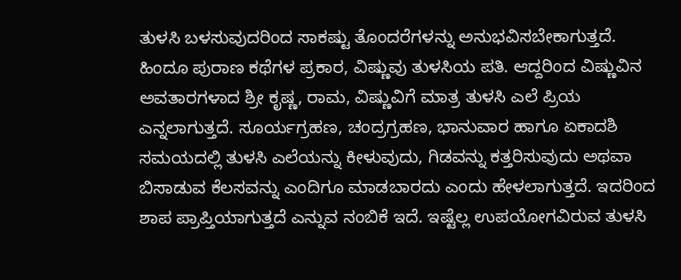ತುಳಸಿ ಬಳಸುವುದರಿಂದ ಸಾಕಷ್ಟು ತೊಂದರೆಗಳನ್ನು ಅನುಭವಿಸಬೇಕಾಗುತ್ತದೆ. ಹಿಂದೂ ಪುರಾಣ ಕಥೆಗಳ ಪ್ರಕಾರ, ವಿಷ್ಣುವು ತುಳಸಿಯ ಪತಿ. ಆದ್ದರಿಂದ ವಿಷ್ಣುವಿನ ಅವತಾರಗಳಾದ ಶ್ರೀ ಕೃಷ್ಣ, ರಾಮ, ವಿಷ್ಣುವಿಗೆ ಮಾತ್ರ ತುಳಸಿ ಎಲೆ ಪ್ರಿಯ ಎನ್ನಲಾಗುತ್ತದೆ. ಸೂರ್ಯಗ್ರಹಣ, ಚಂದ್ರಗ್ರಹಣ, ಭಾನುವಾರ ಹಾಗೂ ಏಕಾದಶಿ ಸಮಯದಲ್ಲಿ ತುಳಸಿ ಎಲೆಯನ್ನು ಕೀಳುವುದು, ಗಿಡವನ್ನು ಕತ್ತರಿಸುವುದು ಅಥವಾ ಬಿಸಾಡುವ ಕೆಲಸವನ್ನು ಎಂದಿಗೂ ಮಾಡಬಾರದು ಎಂದು ಹೇಳಲಾಗುತ್ತದೆ. ಇದರಿಂದ ಶಾಪ ಪ್ರಾಪ್ತಿಯಾಗುತ್ತದೆ ಎನ್ನುವ ನಂಬಿಕೆ ಇದೆ. ಇಷ್ಟೆಲ್ಲ ಉಪಯೋಗವಿರುವ ತುಳಸಿ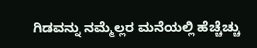ಗಿಡವನ್ನು ನಮ್ಮೆಲ್ಲರ ಮನೆಯಲ್ಲಿ ಹೆಚ್ಚೆಚ್ಚು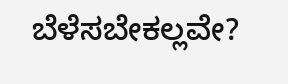ಬೆಳೆಸಬೇಕಲ್ಲವೇ?